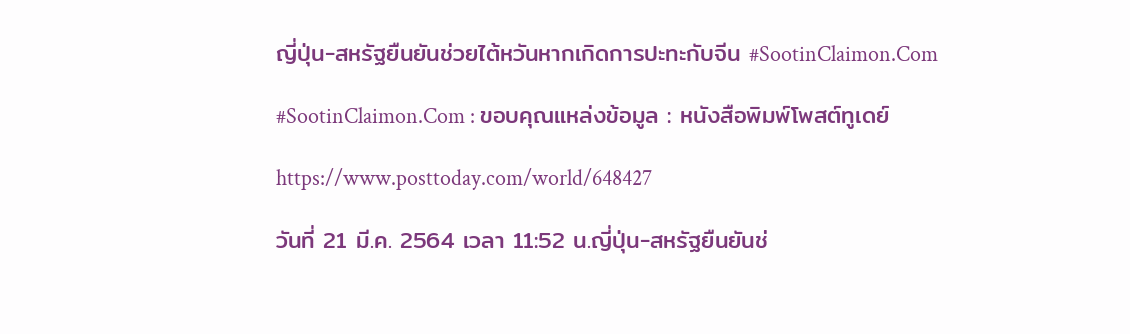ญี่ปุ่น-สหรัฐยืนยันช่วยไต้หวันหากเกิดการปะทะกับจีน #SootinClaimon.Com

#SootinClaimon.Com : ขอบคุณแหล่งข้อมูล : หนังสือพิมพ์โพสต์ทูเดย์

https://www.posttoday.com/world/648427

วันที่ 21 มี.ค. 2564 เวลา 11:52 น.ญี่ปุ่น-สหรัฐยืนยันช่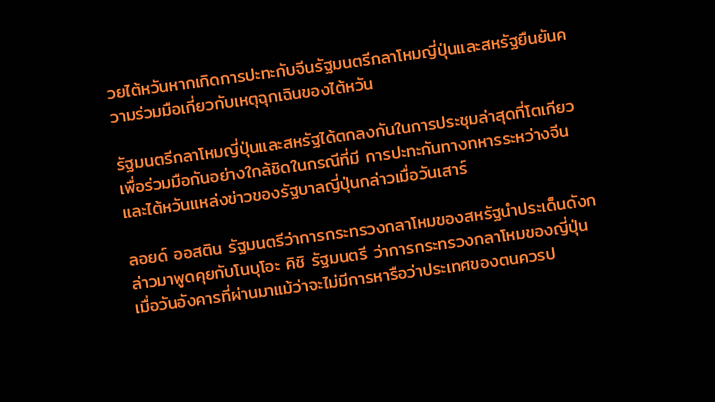วยไต้หวันหากเกิดการปะทะกับจีนรัฐมนตรีกลาโหมญี่ปุ่นและสหรัฐยืนยันความร่วมมือเกี่ยวกับเหตุฉุกเฉินของไต้หวัน

รัฐมนตรีกลาโหมญี่ปุ่นและสหรัฐได้ตกลงกันในการประชุมล่าสุดที่โตเกียวเพื่อร่วมมือกันอย่างใกล้ชิดในกรณีที่มี การปะทะกันทางทหารระหว่างจีนและไต้หวันแหล่งข่าวของรัฐบาลญี่ปุ่นกล่าวเมื่อวันเสาร์

ลอยด์ ออสติน รัฐมนตรีว่าการกระทรวงกลาโหมของสหรัฐนำประเด็นดังกล่าวมาพูดคุยกับโนบุโอะ คิชิ รัฐมนตรี ว่าการกระทรวงกลาโหมของญี่ปุ่นเมื่อวันอังคารที่ผ่านมาแม้ว่าจะไม่มีการหารือว่าประเทศของตนควรป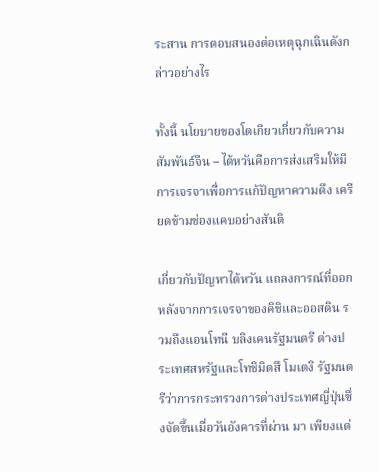ระสาน การตอบสนองต่อเหตุฉุกเฉินดังกล่าวอย่างไร

ทั้งนี้ นโยบายของโตเกียวเกี่ยวกับความสัมพันธ์จีน – ไต้หวันคือการส่งเสริมให้มีการเจรจาเพื่อการแก้ปัญหาความตึง เครียดข้ามช่องแคบอย่างสันติ

เกี่ยวกับปัญหาไต้หวัน แถลงการณ์ที่ออกหลังจากการเจรจาของคิชิและออสติน รวมถึงแอนโทนี บลิงเคนรัฐมนตรี ต่างประเทศสหรัฐและโทชิมิตสึ โมเตงิ รัฐมนตรีว่าการกระทรวงการต่างประเทศญี่ปุ่นซึ่งจัดขึ้นเมื่อวันอังคารที่ผ่าน มา เพียงแต่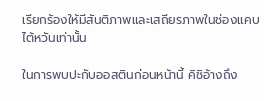เรียกร้องให้มีสันติภาพและเสถียรภาพในช่องแคบไต้หวันเท่านั้น

ในการพบปะกับออสตินก่อนหน้านี้ คิชิอ้างถึง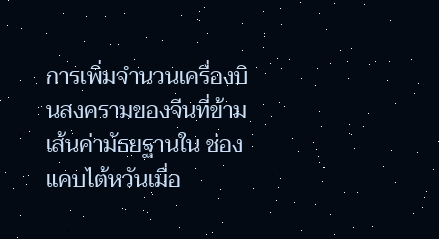การเพิ่มจำนวนเครื่องบินสงครามของจีนที่ข้ามเส้นค่ามัธยฐานใน ช่องแคบไต้หวันเมื่อ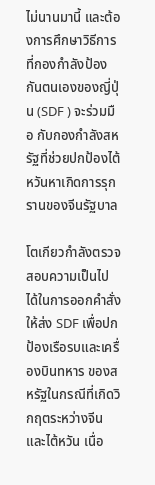ไม่นานมานี้ และต้องการศึกษาวิธีการที่กองกำลังป้องกันตนเองของญี่ปุ่น (SDF ) จะร่วมมือ กับกองกำลังสหรัฐที่ช่วยปกป้องไต้หวันหาเกิดการรุกรานของจีนรัฐบาล

โตเกียวกำลังตรวจสอบความเป็นไปได้ในการออกคำสั่งให้ส่ง SDF เพื่อปกป้องเรือรบและเครื่องบินทหาร ของสหรัฐในกรณีที่เกิดวิกฤตระหว่างจีนและไต้หวัน เนื่อ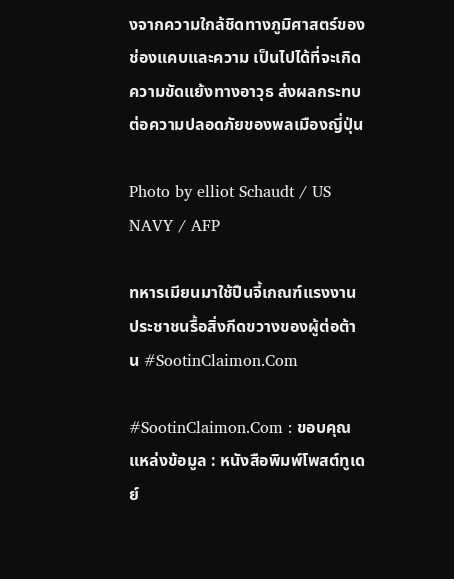งจากความใกล้ชิดทางภูมิศาสตร์ของช่องแคบและความ เป็นไปได้ที่จะเกิดความขัดแย้งทางอาวุธ ส่งผลกระทบต่อความปลอดภัยของพลเมืองญี่ปุ่น

Photo by elliot Schaudt / US NAVY / AFP

ทหารเมียนมาใช้ปืนจี้เกณฑ์แรงงานประชาชนรื้อสิ่งกีดขวางของผู้ต่อต้าน #SootinClaimon.Com

#SootinClaimon.Com : ขอบคุณแหล่งข้อมูล : หนังสือพิมพ์โพสต์ทูเดย์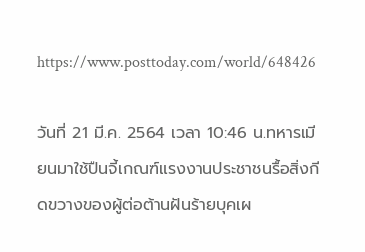https://www.posttoday.com/world/648426

วันที่ 21 มี.ค. 2564 เวลา 10:46 น.ทหารเมียนมาใช้ปืนจี้เกณฑ์แรงงานประชาชนรื้อสิ่งกีดขวางของผู้ต่อต้านฝันร้ายบุคเผ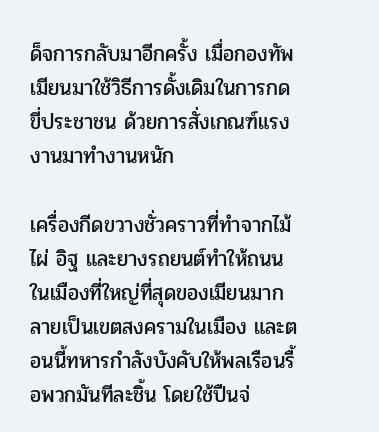ด็จการกลับมาอีกครั้ง เมื่อกองทัพเมียนมาใช้วิธีการดั้งเดิมในการกดขี่ประชาชน ด้วยการสั่งเกณฑ์แรงงานมาทำงานหนัก

เครื่องกีดขวางชั่วคราวที่ทำจากไม้ไผ่ อิฐ และยางรถยนต์ทำให้ถนนในเมืองที่ใหญ่ที่สุดของเมียนมากลายเป็นเขตสงครามในเมือง และตอนนี้ทหารกำลังบังคับให้พลเรือนรื้อพวกมันทีละชิ้น โดยใช้ปืนจ่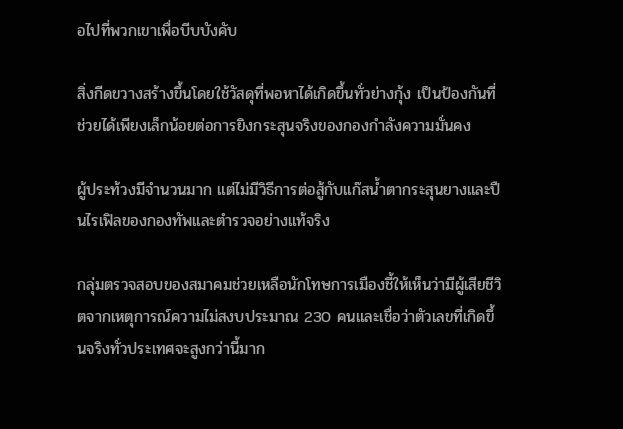อไปที่พวกเขาเพื่อบีบบังคับ

สิ่งกีดขวางสร้างขึ้นโดยใช้วัสดุที่พอหาได้เกิดขึ้นทั่วย่างกุ้ง เป็นป้องกันที่ช่วยได้เพียงเล็กน้อยต่อการยิงกระสุนจริงของกองกำลังความมั่นคง

ผู้ประท้วงมีจำนวนมาก แต่ไม่มีวิธีการต่อสู้กับแก๊สน้ำตากระสุนยางและปืนไรเฟิลของกองทัพและตำรวจอย่างแท้จริง

กลุ่มตรวจสอบของสมาคมช่วยเหลือนักโทษการเมืองชี้ให้เห็นว่ามีผู้เสียชีวิตจากเหตุการณ์ความไม่สงบประมาณ 230 คนและเชื่อว่าตัวเลขที่เกิดขึ้นจริงทั่วประเทศจะสูงกว่านี้มาก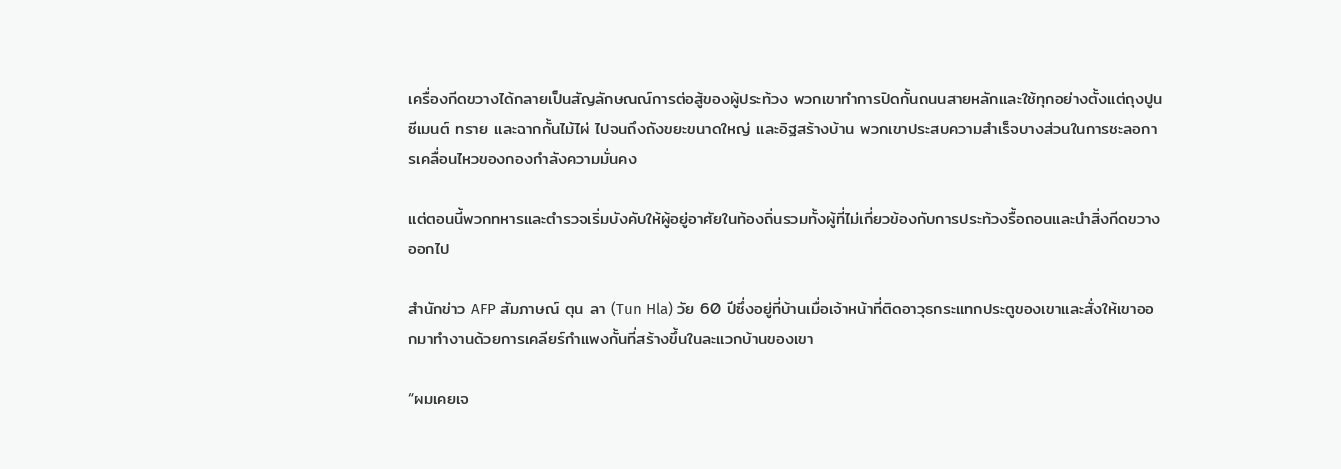เครื่องกีดขวางได้กลายเป็นสัญลักษณณ์การต่อสู้ของผู้ประท้วง พวกเขาทำการปิดกั้นถนนสายหลักและใช้ทุกอย่างตั้งแต่ถุงปูนซีเมนต์ ทราย และฉากกั้นไม้ไผ่ ไปจนถึงถังขยะขนาดใหญ่ และอิฐสร้างบ้าน พวกเขาประสบความสำเร็จบางส่วนในการชะลอการเคลื่อนไหวของกองกำลังความมั่นคง

แต่ตอนนี้พวกทหารและตำรวจเริ่มบังคับให้ผู้อยู่อาศัยในท้องถิ่นรวมทั้งผู้ที่ไม่เกี่ยวข้องกับการประท้วงรื้อถอนและนำสิ่งกีดขวางออกไป

สำนักข่าว AFP สัมภาษณ์ ตุน ลา (Tun Hla) วัย 60 ปีซึ่งอยู่ที่บ้านเมื่อเจ้าหน้าที่ติดอาวุธกระแทกประตูของเขาและสั่งให้เขาออกมาทำงานด้วยการเคลียร์กำแพงกั้นที่สร้างขึ้นในละแวกบ้านของเขา

“ผมเคยเจ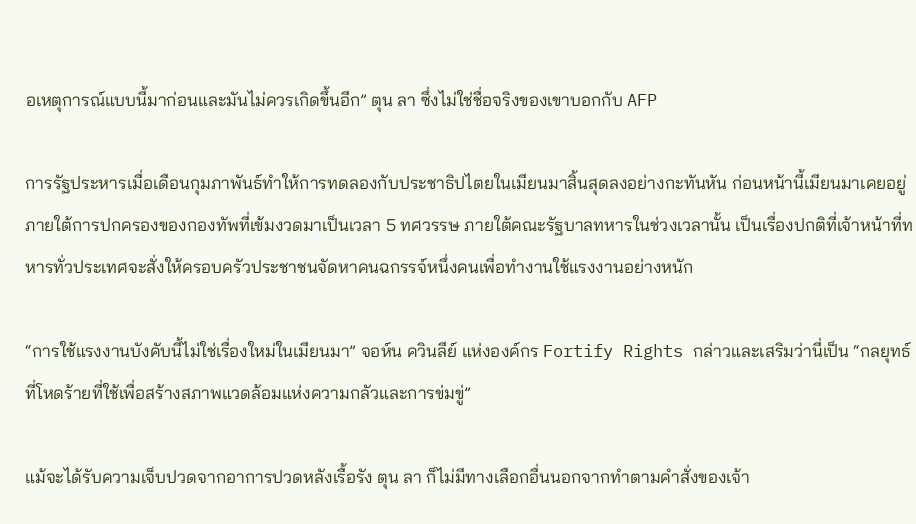อเหตุการณ์แบบนี้มาก่อนและมันไม่ควรเกิดขึ้นอีก” ตุน ลา ซึ่งไม่ใช่ชื่อจริงของเขาบอกกับ AFP

การรัฐประหารเมื่อเดือนกุมภาพันธ์ทำให้การทดลองกับประชาธิปไตยในเมียนมาสิ้นสุดลงอย่างกะทันหัน ก่อนหน้านี้เมียนมาเคยอยู่ภายใต้การปกครองของกองทัพที่เข้มงวดมาเป็นเวลา 5 ทศวรรษ ภายใต้คณะรัฐบาลทหารในช่วงเวลานั้น เป็นเรื่องปกติที่เจ้าหน้าที่ทหารทั่วประเทศจะสั่งให้ครอบครัวประชาชนจัดหาคนฉกรรจ์หนึ่งคนเพื่อทำงานใช้แรงงานอย่างหนัก

“การใช้แรงงานบังคับนี้ไม่ใช่เรื่องใหม่ในเมียนมา” จอห์น ควินลีย์ แห่งองค์กร Fortify Rights กล่าวและเสริมว่านี่เป็น “กลยุทธ์ที่โหดร้ายที่ใช้เพื่อสร้างสภาพแวดล้อมแห่งความกลัวและการข่มขู่”

แม้จะได้รับความเจ็บปวดจากอาการปวดหลังเรื้อรัง ตุน ลา ก็ไม่มีทางเลือกอื่นนอกจากทำตามคำสั่งของเจ้า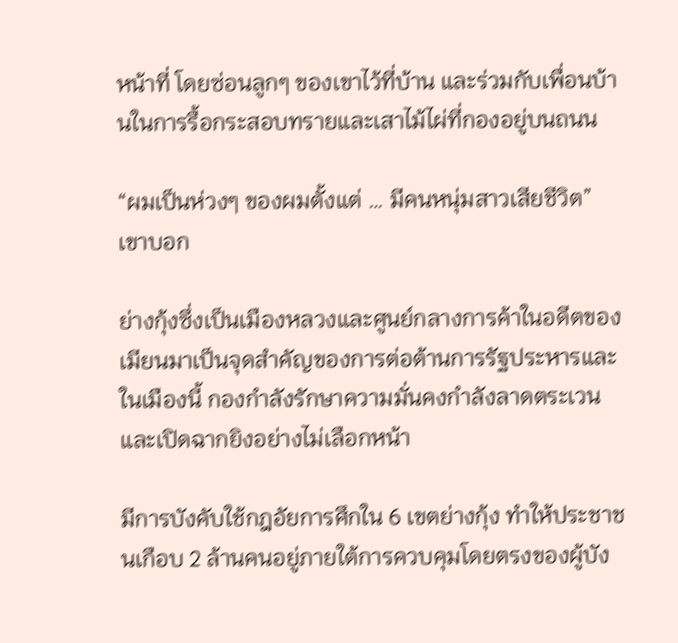หน้าที่ โดยซ่อนลูกๆ ของเขาไว้ที่บ้าน และร่วมกับเพื่อนบ้านในการรื้อกระสอบทรายและเสาไม้ไผ่ที่กองอยู่บนถนน

“ผมเป็นห่วงๆ ของผมตั้งแต่ … มีคนหนุ่มสาวเสียชีวิต” เขาบอก

ย่างกุ้งซึ่งเป็นเมืองหลวงและศูนย์กลางการค้าในอดีตของเมียนมาเป็นจุดสำคัญของการต่อต้านการรัฐประหารและในเมืองนี้ กองกำลังรักษาความมั่นคงกำลังลาดตระเวนและเปิดฉากยิงอย่างไม่เลือกหน้า

มีการบังคับใช้กฎอัยการศึกใน 6 เขตย่างกุ้ง ทำให้ประชาชนเกือบ 2 ล้านคนอยู่ภายใต้การควบคุมโดยตรงของผู้บัง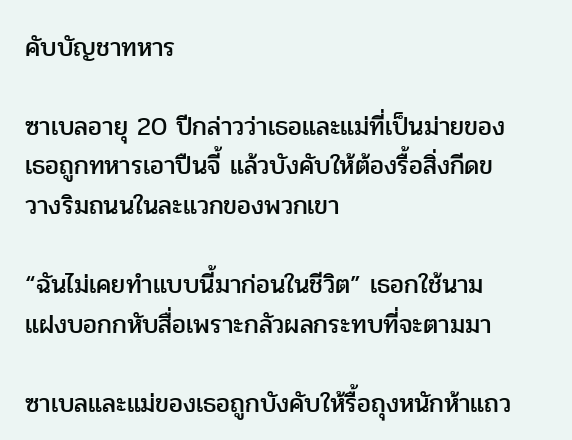คับบัญชาทหาร

ซาเบลอายุ 20 ปีกล่าวว่าเธอและแม่ที่เป็นม่ายของเธอถูกทหารเอาปืนจี้ แล้วบังคับให้ต้องรื้อสิ่งกีดขวางริมถนนในละแวกของพวกเขา

“ฉันไม่เคยทำแบบนี้มาก่อนในชีวิต” เธอกใช้นามแฝงบอกกหับสื่อเพราะกลัวผลกระทบที่จะตามมา

ซาเบลและแม่ของเธอถูกบังคับให้รื้อถุงหนักห้าแถว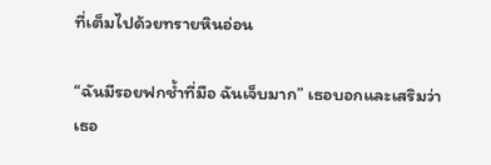ที่เต็มไปด้วยทรายหินอ่อน

“ฉันมีรอยฟกช้ำที่มือ ฉันเจ็บมาก” เธอบอกและเสริมว่าเธอ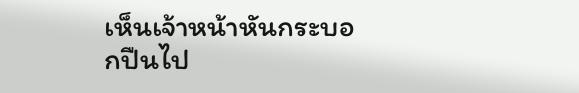เห็นเจ้าหน้าหันกระบอกปืนไป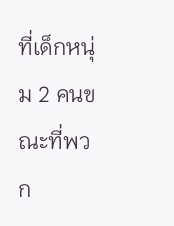ที่เด็กหนุ่ม 2 คนขณะที่พวก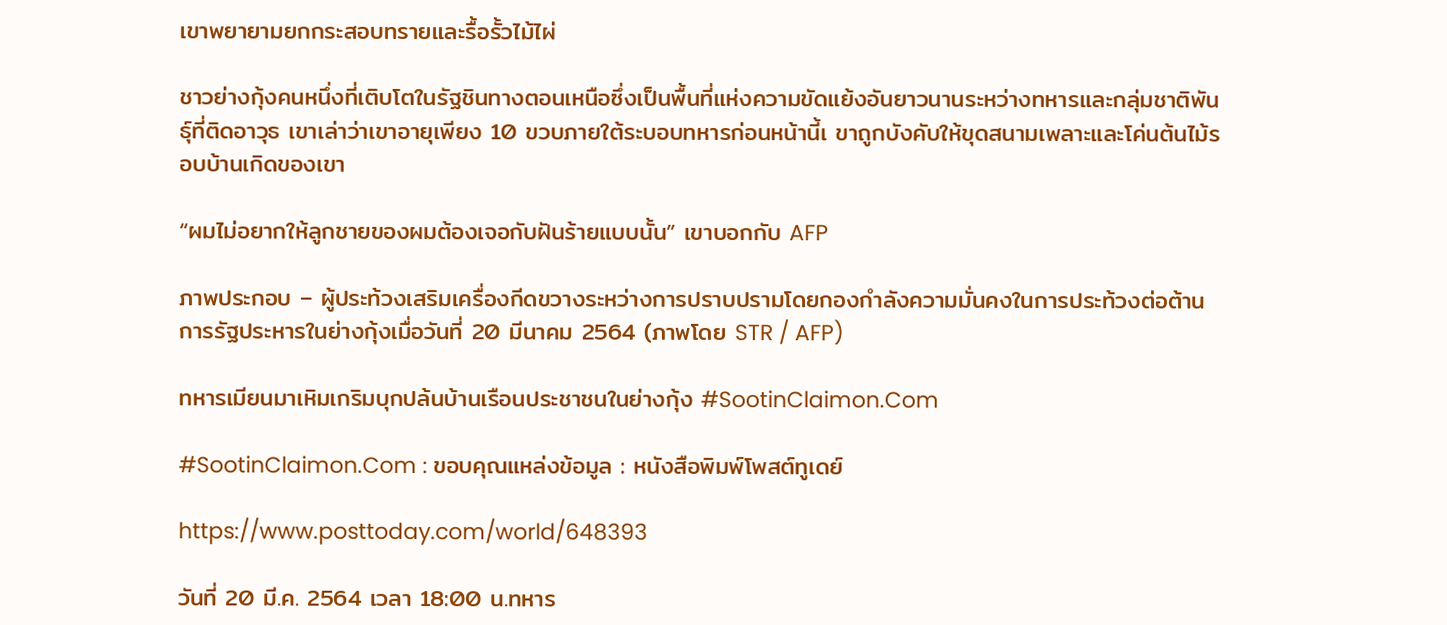เขาพยายามยกกระสอบทรายและรื้อรั้วไม้ไผ่

ชาวย่างกุ้งคนหนึ่งที่เติบโตในรัฐชินทางตอนเหนือซึ่งเป็นพื้นที่แห่งความขัดแย้งอันยาวนานระหว่างทหารและกลุ่มชาติพันธุ์ที่ติดอาวุธ เขาเล่าว่าเขาอายุเพียง 10 ขวบภายใต้ระบอบทหารก่อนหน้านี้เ ขาถูกบังคับให้ขุดสนามเพลาะและโค่นต้นไม้รอบบ้านเกิดของเขา

“ผมไม่อยากให้ลูกชายของผมต้องเจอกับฝันร้ายแบบนั้น” เขาบอกกับ AFP

ภาพประกอบ – ผู้ประท้วงเสริมเครื่องกีดขวางระหว่างการปราบปรามโดยกองกำลังความมั่นคงในการประท้วงต่อต้านการรัฐประหารในย่างกุ้งเมื่อวันที่ 20 มีนาคม 2564 (ภาพโดย STR / AFP)

ทหารเมียนมาเหิมเกริมบุกปล้นบ้านเรือนประชาชนในย่างกุ้ง #SootinClaimon.Com

#SootinClaimon.Com : ขอบคุณแหล่งข้อมูล : หนังสือพิมพ์โพสต์ทูเดย์

https://www.posttoday.com/world/648393

วันที่ 20 มี.ค. 2564 เวลา 18:00 น.ทหาร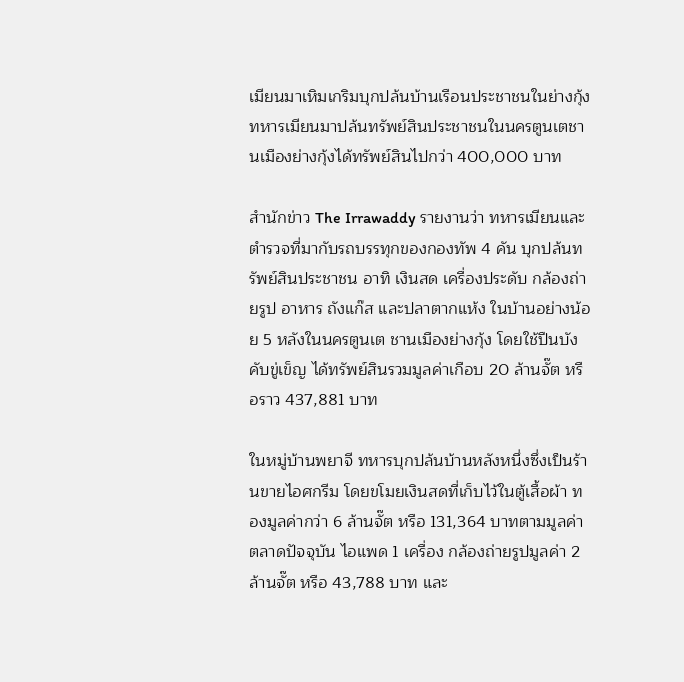เมียนมาเหิมเกริมบุกปล้นบ้านเรือนประชาชนในย่างกุ้งทหารเมียนมาปล้นทรัพย์สินประชาชนในนครตูนเตชานเมืองย่างกุ้งได้ทรัพย์สินไปกว่า 400,000 บาท

สำนักข่าว The Irrawaddy รายงานว่า ทหารเมียนและตำรวจที่มากับรถบรรทุกของกองทัพ 4 คัน บุกปล้นทรัพย์สินประชาชน อาทิ เงินสด เครื่องประดับ กล้องถ่ายรูป อาหาร ถังแก๊ส และปลาตากแห้ง ในบ้านอย่างน้อย 5 หลังในนครตูนเต ชานเมืองย่างกุ้ง โดยใช้ปืนบังคับขู่เข็ญ ได้ทรัพย์สินรวมมูลค่าเกือบ 20 ล้านจั๊ต หรือราว 437,881 บาท

ในหมู่บ้านพยาจี ทหารบุกปล้นบ้านหลังหนึ่งซึ่งเป็นร้านขายไอศกรีม โดยขโมยเงินสดที่เก็บไว้ในตู้เสื้อผ้า ทองมูลค่ากว่า 6 ล้านจั๊ต หรือ 131,364 บาทตามมูลค่าตลาดปัจจุบัน ไอแพด 1 เครื่อง กล้องถ่ายรูปมูลค่า 2 ล้านจั๊ต หรือ 43,788 บาท และ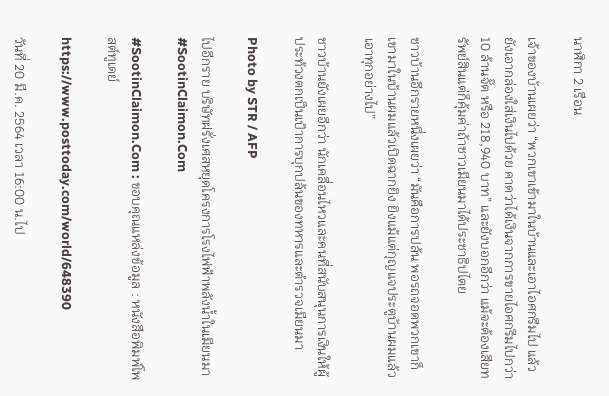นาฬิกา 2 เรือน

เจ้าของบ้านเผยว่า “พวกเขาเข้ามาในบ้านและเอาไอศกรีมไป แล้วยังเอากล่องใส่เงินไปด้วย คาดว่าได้เงินจากการขายไอศกรีมไปกว่า 10 ล้านจั๊ต หรือ 218,940 บาท” และยังบอกอีกว่า แม้จะต้องเสียทรัพย์สินแต่ก็คุ้มค่าถ้าชาวเมียนมาได้ประชาธิปไตย

ชาวบ้านอีกรายหนึ่งเผยว่า “มันคือการปล้น พอรถจอดพวกเขาก็เขามาในบ้านผมแล้วเปิดฉากยิง ยิงแม้แต่กุญแจประตูบ้านผมแล้วเอาทุกอย่างไป”

ชาวบ้านยังเผยอีกว่า นักเคลื่อนไหวและคนที่สนับสนุนการเงินให้ผู้ประท้วงตกเป็นเป้าการบุกปล้นของทหารและตำรวจเมียนมา

Photo by STR / AFP

ไปอีกราย บริษัทฝรั่งเศสหยุดโครงการโรงไฟฟ้าพลังน้ำในเมียนมา #SootinClaimon.Com

#SootinClaimon.Com : ขอบคุณแหล่งข้อมูล : หนังสือพิมพ์โพสต์ทูเดย์

https://www.posttoday.com/world/648390

วันที่ 20 มี.ค. 2564 เวลา 16:00 น.ไป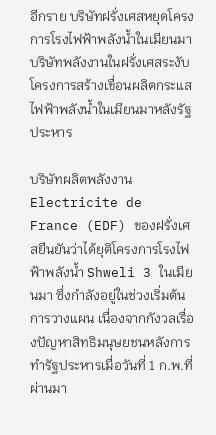อีกราย บริษัทฝรั่งเศสหยุดโครงการโรงไฟฟ้าพลังน้ำในเมียนมา บริษัทพลังงานในฝรั่งเศสระงับโครงการสร้างเขื่อนผลิตกระแสไฟฟ้าพลังน้ำในเมียนมาหลังรัฐประหาร

บริษัทผลิตพลังงาน Electricite de France (EDF) ของฝรั่งเศสยืนยันว่าได้ยุติโครงการโรงไฟฟ้าพลังน้ำ Shweli 3 ในเมียนมา ซึ่งกำลังอยู่ในช่วงเริ่มต้นการวางแผน เนื่องจากกังวลเรื่องปัญหาสิทธิมนุษยชนหลังการทำรัฐประหารเมื่อวันที่ 1 ก.พ.ที่ผ่านมา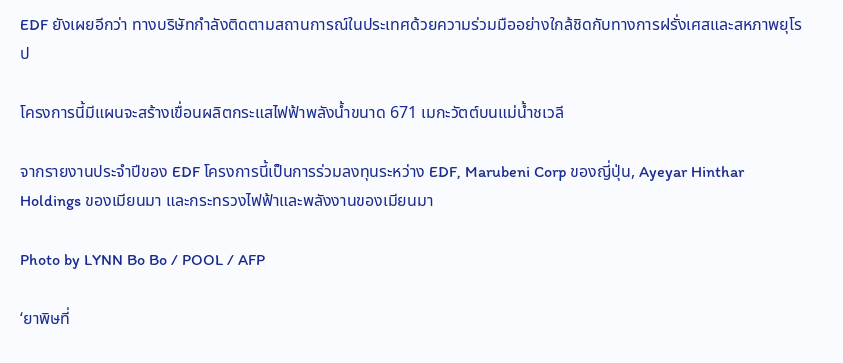EDF ยังเผยอีกว่า ทางบริษัทกำลังติดตามสถานการณ์ในประเทศด้วยความร่วมมืออย่างใกล้ชิดกับทางการฝรั่งเศสและสหภาพยุโรป

โครงการนี้มีแผนจะสร้างเขื่อนผลิตกระแสไฟฟ้าพลังน้ำขนาด 671 เมกะวัตต์บนแม่น้ำชเวลี

จากรายงานประจำปีของ EDF โครงการนี้เป็นการร่วมลงทุนระหว่าง EDF, Marubeni Corp ของญี่ปุ่น, Ayeyar Hinthar Holdings ของเมียนมา และกระทรวงไฟฟ้าและพลังงานของเมียนมา

Photo by LYNN Bo Bo / POOL / AFP

‘ยาพิษที่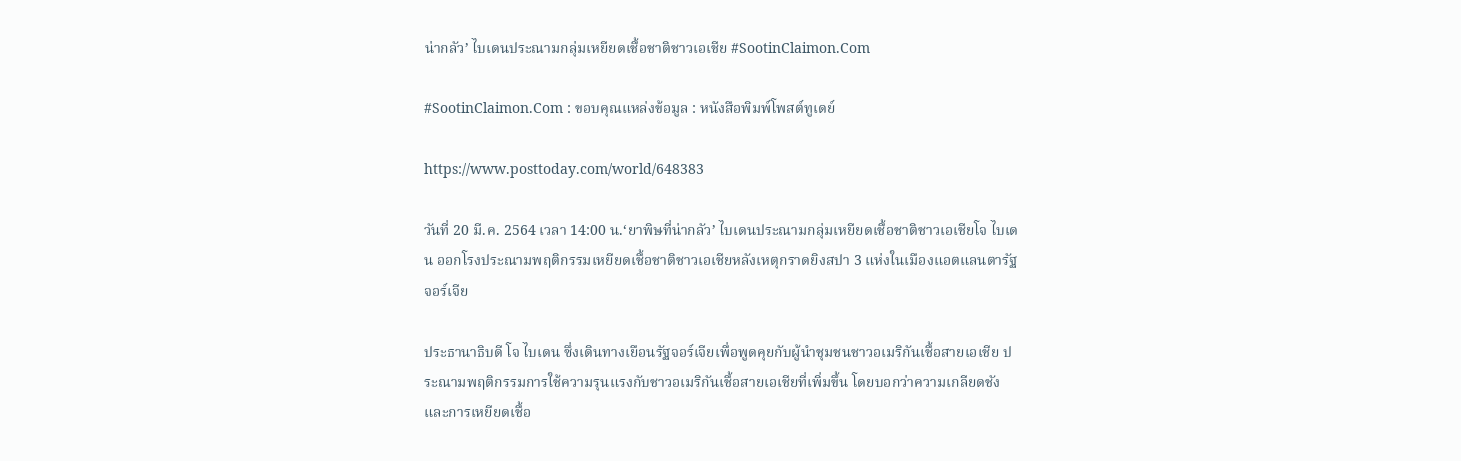น่ากลัว’ ไบเดนประณามกลุ่มเหยียดเชื้อชาติชาวเอเชีย #SootinClaimon.Com

#SootinClaimon.Com : ขอบคุณแหล่งข้อมูล : หนังสือพิมพ์โพสต์ทูเดย์

https://www.posttoday.com/world/648383

วันที่ 20 มี.ค. 2564 เวลา 14:00 น.‘ยาพิษที่น่ากลัว’ ไบเดนประณามกลุ่มเหยียดเชื้อชาติชาวเอเชียโจ ไบเดน ออกโรงประณามพฤติกรรมเหยียดเชื้อชาติชาวเอเชียหลังเหตุกราดยิงสปา 3 แห่งในเมืองแอตแลนตารัฐจอร์เจีย

ประธานาธิบดี โจ ไบเดน ซึ่งเดินทางเยือนรัฐจอร์เจียเพื่อพูดคุยกับผู้นำชุมชนชาวอเมริกันเชื้อสายเอเชีย ประณามพฤติกรรมการใช้ความรุนแรงกับชาวอเมริกันเชื้อสายเอเชียที่เพิ่มขึ้น โดยบอกว่าความเกลียดชังและการเหยียดเชื้อ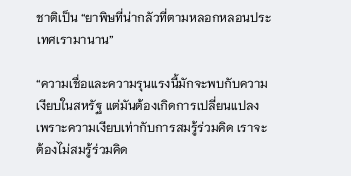ชาติเป็น “ยาพิษที่น่ากลัวที่ตามหลอกหลอนประเทศเรามานาน”

“ความเชื่อและความรุนแรงนี้มักจะพบกับความเงียบในสหรัฐ แต่มันต้องเกิดการเปลี่ยนแปลง เพราะความเงียบเท่ากับการสมรู้ร่วมคิด เราจะต้องไม่สมรู้ร่วมคิด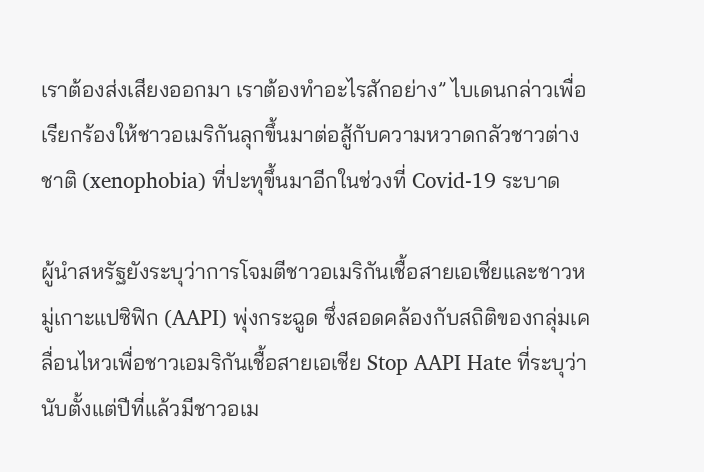เราต้องส่งเสียงออกมา เราต้องทำอะไรสักอย่าง” ไบเดนกล่าวเพื่อเรียกร้องให้ชาวอเมริกันลุกขึ้นมาต่อสู้กับความหวาดกลัวชาวต่างชาติ (xenophobia) ที่ปะทุขึ้นมาอีกในช่วงที่ Covid-19 ระบาด

ผู้นำสหรัฐยังระบุว่าการโจมตีชาวอเมริกันเชื้อสายเอเชียและชาวหมู่เกาะแปซิฟิก (AAPI) พุ่งกระฉูด ซึ่งสอดคล้องกับสถิติของกลุ่มเคลื่อนไหวเพื่อชาวเอมริกันเชื้อสายเอเชีย Stop AAPI Hate ที่ระบุว่า นับตั้งแต่ปีที่แล้วมีชาวอเม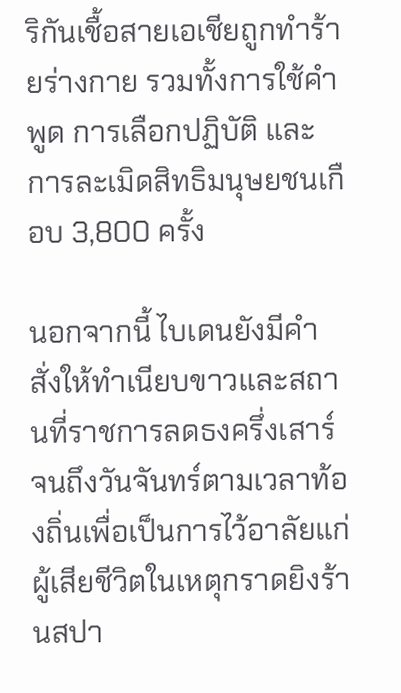ริกันเชื้อสายเอเชียถูกทำร้ายร่างกาย รวมทั้งการใช้คำพูด การเลือกปฏิบัติ และการละเมิดสิทธิมนุษยชนเกือบ 3,800 ครั้ง

นอกจากนี้ ไบเดนยังมีคำสั่งให้ทำเนียบขาวและสถานที่ราชการลดธงครึ่งเสาร์จนถึงวันจันทร์ตามเวลาท้องถิ่นเพื่อเป็นการไว้อาลัยแก่ผู้เสียชีวิตในเหตุกราดยิงร้านสปา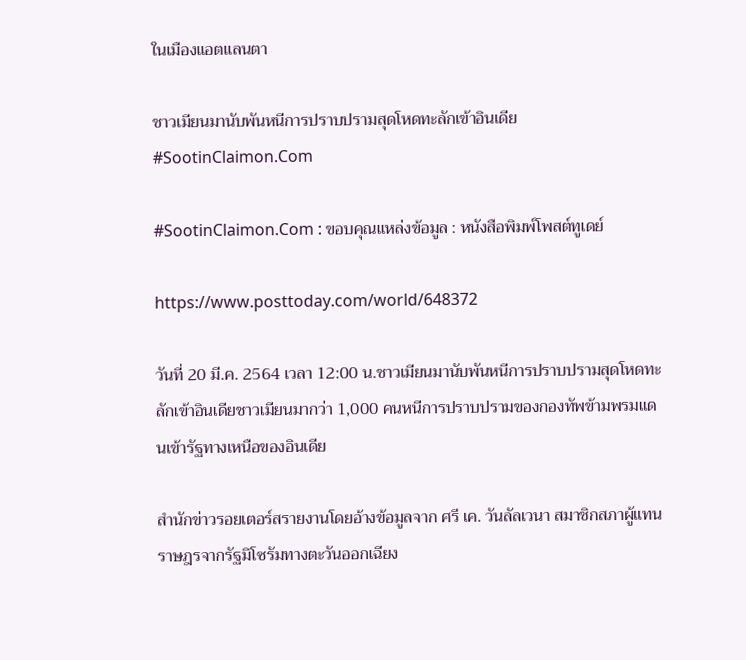ในเมืองแอตแลนตา

ชาวเมียนมานับพันหนีการปราบปรามสุดโหดทะลักเข้าอินเดีย #SootinClaimon.Com

#SootinClaimon.Com : ขอบคุณแหล่งข้อมูล : หนังสือพิมพ์โพสต์ทูเดย์

https://www.posttoday.com/world/648372

วันที่ 20 มี.ค. 2564 เวลา 12:00 น.ชาวเมียนมานับพันหนีการปราบปรามสุดโหดทะลักเข้าอินเดียชาวเมียนมากว่า 1,000 คนหนีการปราบปรามของกองทัพข้ามพรมแดนเข้ารัฐทางเหนือของอินเดีย

สำนักข่าวรอยเตอร์สรายงานโดยอ้างข้อมูลจาก ศรี เค. วันลัลเวนา สมาชิกสภาผู้แทนราษฎรจากรัฐมิโซรัมทางตะวันออกเฉียง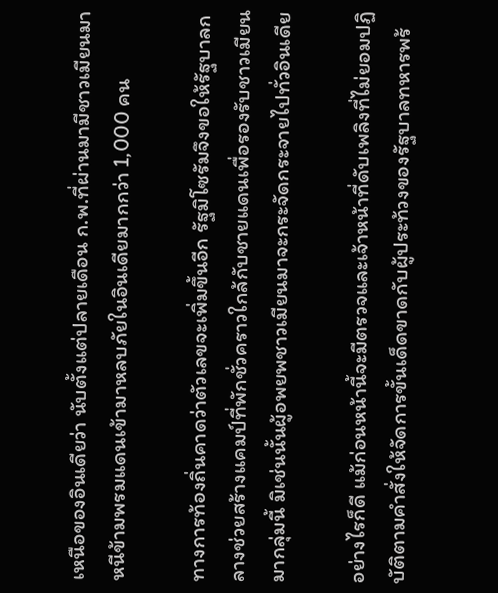เหนือของอินเดียว่า นับตั้งแต่ปลายเดือน ก.พ.ที่ผ่านมามีชาวเมียนมาหนีข้ามพรมแดนเข้ามาหลบภัยในอินเดียมากกว่า 1,000 คน

ทางการท้องถิ่นคาดว่าตัวเลขจะเพิ่มขึ้นอีก รัฐมิโซรัมจึงขอให้รัฐบาลกลางช่วยสร้างแคมป์ที่พักชั่วคราวใกล้กับชายแดนเพื่อรองรับชาวเมียนมากลุ่มนี้ มิเช่นนั้นผู้อพยพชาวเมียนมาจะกระจัดกระจายไปทั่วอินเดีย

อย่างไรก็ดี แม้ก่อนหน้านี้จะมีตรวจและเจ้าหน้าที่ดับเพลิงที่ไม่ยอมปฏิบัติตามคำสั่งให้จัดการขั้นเด็ดขาดกับผู้ประท้วงของรัฐบาลทหารพร้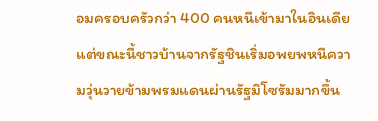อมครอบครัวกว่า 400 คนหนีเข้ามาในอินเดีย แต่ขณะนี้ชาวบ้านจากรัฐชินเริ่มอพยพหนีความวุ่นวายข้ามพรมแดนผ่านรัฐมิโซรัมมากขึ้น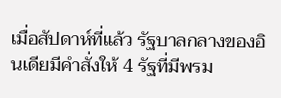เมื่อสัปดาห์ที่แล้ว รัฐบาลกลางของอินเดียมีคำสั่งให้ 4 รัฐที่มีพรม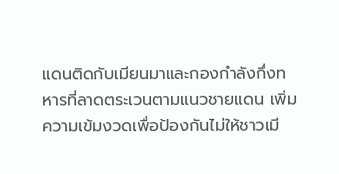แดนติดกับเมียนมาและกองกำลังกึ่งทหารที่ลาดตระเวนตามแนวชายแดน เพิ่มความเข้มงวดเพื่อป้องกันไม่ให้ชาวเมี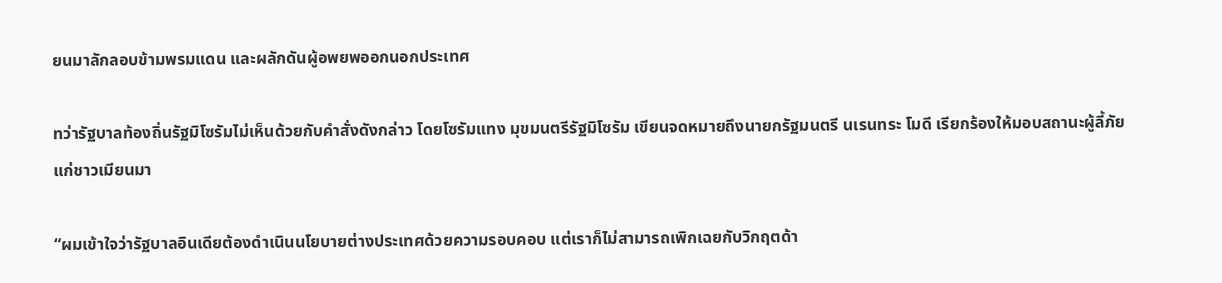ยนมาลักลอบข้ามพรมแดน และผลักดันผู้อพยพออกนอกประเทศ

ทว่ารัฐบาลท้องถิ่นรัฐมิโซรัมไม่เห็นด้วยกับคำสั่งดังกล่าว โดยโซรัมแทง มุขมนตรีรัฐมิโซรัม เขียนจดหมายถึงนายกรัฐมนตรี นเรนทระ โมดี เรียกร้องให้มอบสถานะผู้ลี้ภัยแก่ชาวเมียนมา

“ผมเข้าใจว่ารัฐบาลอินเดียต้องดำเนินนโยบายต่างประเทศด้วยความรอบคอบ แต่เราก็ไม่สามารถเพิกเฉยกับวิกฤตด้า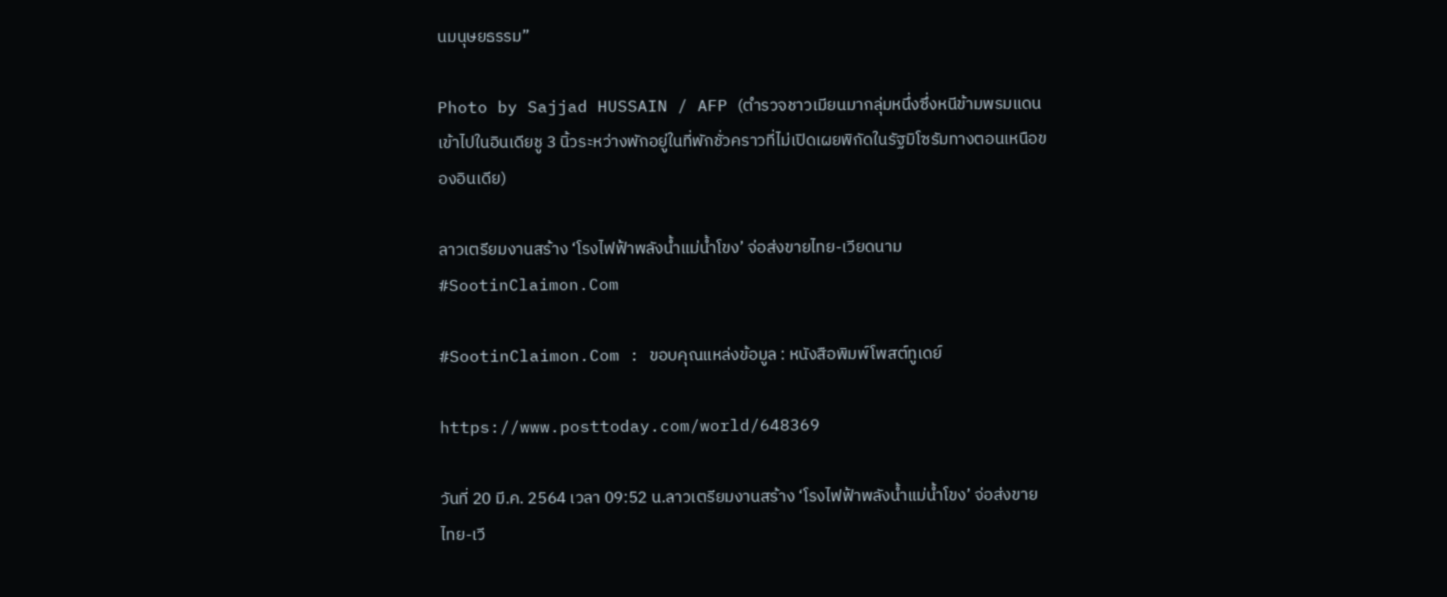นมนุษยธรรม”

Photo by Sajjad HUSSAIN / AFP (ตำรวจชาวเมียนมากลุ่มหนึ่งซึ่งหนีข้ามพรมแดนเข้าไปในอินเดียชู 3 นิ้วระหว่างพักอยู่ในที่พักชั่วคราวที่ไม่เปิดเผยพิกัดในรัฐมิโซรัมทางตอนเหนือของอินเดีย)

ลาวเตรียมงานสร้าง ‘โรงไฟฟ้าพลังน้ำแม่น้ำโขง’ จ่อส่งขายไทย-เวียดนาม #SootinClaimon.Com

#SootinClaimon.Com : ขอบคุณแหล่งข้อมูล : หนังสือพิมพ์โพสต์ทูเดย์

https://www.posttoday.com/world/648369

วันที่ 20 มี.ค. 2564 เวลา 09:52 น.ลาวเตรียมงานสร้าง ‘โรงไฟฟ้าพลังน้ำแม่น้ำโขง’ จ่อส่งขายไทย-เวี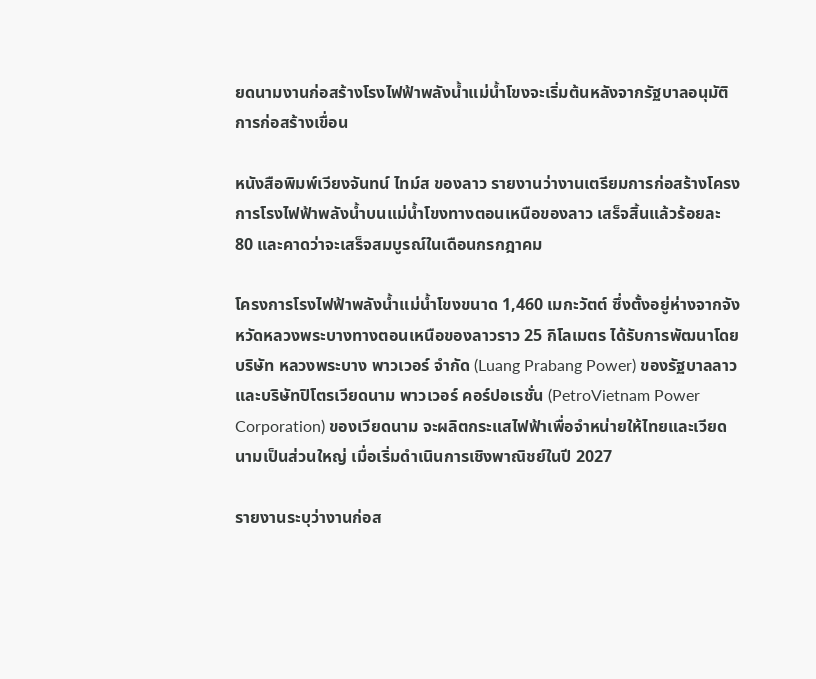ยดนามงานก่อสร้างโรงไฟฟ้าพลังน้ำแม่น้ำโขงจะเริ่มต้นหลังจากรัฐบาลอนุมัติการก่อสร้างเขื่อน

หนังสือพิมพ์เวียงจันทน์ ไทม์ส ของลาว รายงานว่างานเตรียมการก่อสร้างโครงการโรงไฟฟ้าพลังน้ำบนแม่น้ำโขงทางตอนเหนือของลาว เสร็จสิ้นแล้วร้อยละ 80 และคาดว่าจะเสร็จสมบูรณ์ในเดือนกรกฎาคม

โครงการโรงไฟฟ้าพลังน้ำแม่น้ำโขงขนาด 1,460 เมกะวัตต์ ซึ่งตั้งอยู่ห่างจากจังหวัดหลวงพระบางทางตอนเหนือของลาวราว 25 กิโลเมตร ได้รับการพัฒนาโดยบริษัท หลวงพระบาง พาวเวอร์ จำกัด (Luang Prabang Power) ของรัฐบาลลาว และบริษัทปิโตรเวียดนาม พาวเวอร์ คอร์ปอเรชั่น (PetroVietnam Power Corporation) ของเวียดนาม จะผลิตกระแสไฟฟ้าเพื่อจำหน่ายให้ไทยและเวียดนามเป็นส่วนใหญ่ เมื่อเริ่มดำเนินการเชิงพาณิชย์ในปี 2027

รายงานระบุว่างานก่อส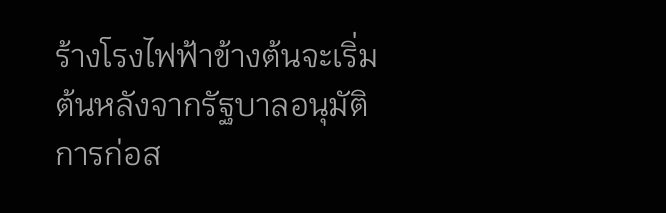ร้างโรงไฟฟ้าข้างต้นจะเริ่มต้นหลังจากรัฐบาลอนุมัติการก่อส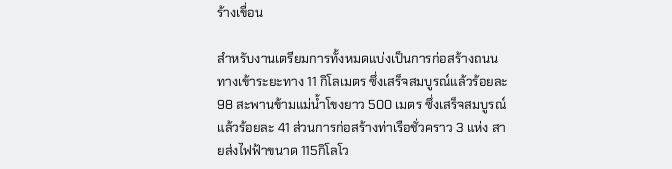ร้างเขื่อน

สำหรับงานเตรียมการทั้งหมดแบ่งเป็นการก่อสร้างถนนทางเข้าระยะทาง 11 กิโลเมตร ซึ่งเสร็จสมบูรณ์แล้วร้อยละ 98 สะพานข้ามแม่น้ำโขงยาว 500 เมตร ซึ่งเสร็จสมบูรณ์แล้วร้อยละ 41 ส่วนการก่อสร้างท่าเรือชั่วคราว 3 แห่ง สายส่งไฟฟ้าขนาด 115กิโลโว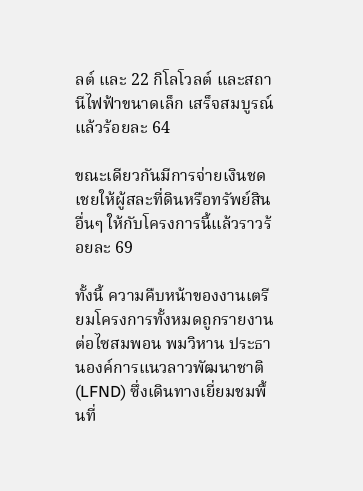ลต์ และ 22 กิโลโวลต์ และสถานีไฟฟ้าขนาดเล็ก เสร็จสมบูรณ์แล้วร้อยละ 64

ขณะเดียวกันมีการจ่ายเงินชดเชยให้ผู้สละที่ดินหรือทรัพย์สินอื่นๆ ให้กับโครงการนี้แล้วราวร้อยละ 69

ทั้งนี้ ความคืบหน้าของงานเตรียมโครงการทั้งหมดถูกรายงานต่อไซสมพอน พมวิหาน ประธานองค์การแนวลาวพัฒนาชาติ (LFND) ซึ่งเดินทางเยี่ยมชมพื้นที่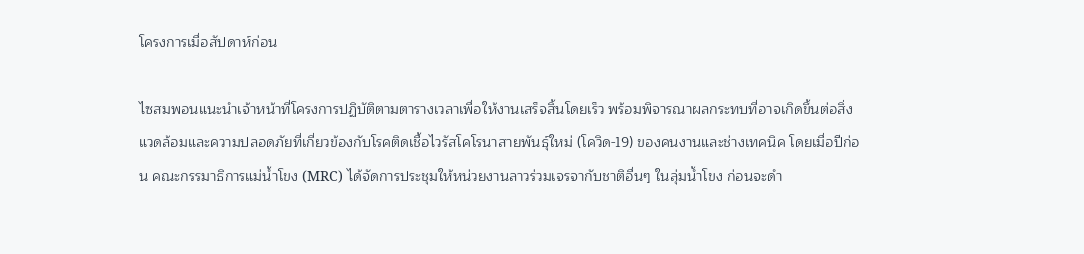โครงการเมื่อสัปดาห์ก่อน

ไซสมพอนแนะนำเจ้าหน้าที่โครงการปฏิบัติตามตารางเวลาเพื่อให้งานเสร็จสิ้นโดยเร็ว พร้อมพิจารณาผลกระทบที่อาจเกิดขึ้นต่อสิ่งแวดล้อมและความปลอดภัยที่เกี่ยวข้องกับโรคติดเชื้อไวรัสโคโรนาสายพันธุ์ใหม่ (โควิด-19) ของคนงานและช่างเทคนิค โดยเมื่อปีก่อน คณะกรรมาธิการแม่น้ำโขง (MRC) ได้จัดการประชุมให้หน่วยงานลาวร่วมเจรจากับชาติอื่นๆ ในลุ่มน้ำโขง ก่อนจะดำ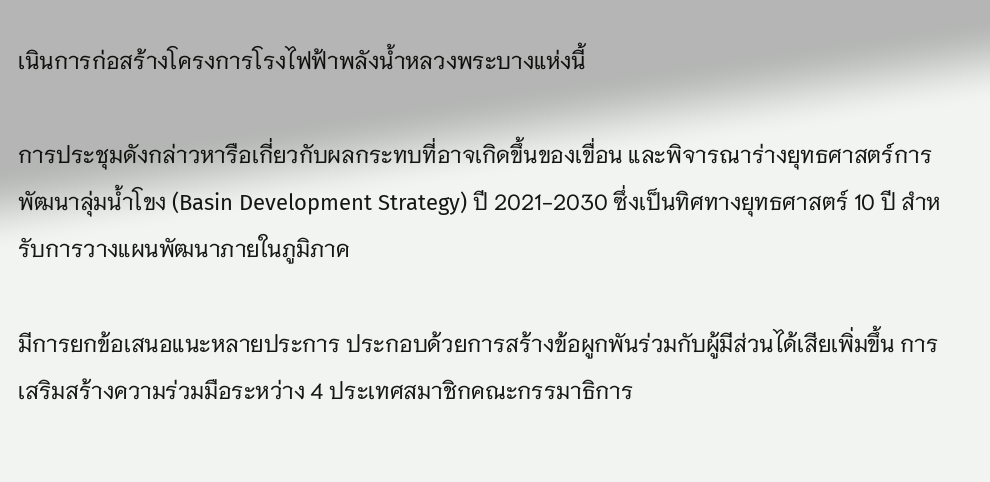เนินการก่อสร้างโครงการโรงไฟฟ้าพลังน้ำหลวงพระบางแห่งนี้

การประชุมดังกล่าวหารือเกี่ยวกับผลกระทบที่อาจเกิดขึ้นของเขื่อน และพิจารณาร่างยุทธศาสตร์การพัฒนาลุ่มน้ำโขง (Basin Development Strategy) ปี 2021-2030 ซึ่งเป็นทิศทางยุทธศาสตร์ 10 ปี สำหรับการวางแผนพัฒนาภายในภูมิภาค

มีการยกข้อเสนอแนะหลายประการ ประกอบด้วยการสร้างข้อผูกพันร่วมกับผู้มีส่วนได้เสียเพิ่มขึ้น การเสริมสร้างความร่วมมือระหว่าง 4 ประเทศสมาชิกคณะกรรมาธิการ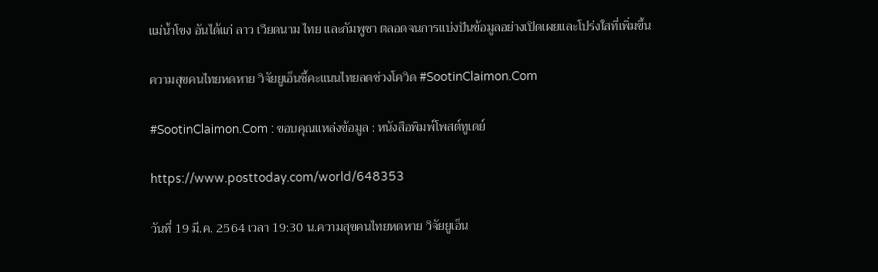แม่น้ำโขง อันได้แก่ ลาว เวียดนาม ไทย และกัมพูชา ตลอดจนการแบ่งปันข้อมูลอย่างเปิดเผยและโปร่งใสที่เพิ่มขึ้น

ความสุขคนไทยหดหาย วิจัยยูเอ็นชี้คะแนนไทยลดช่วงโควิด #SootinClaimon.Com

#SootinClaimon.Com : ขอบคุณแหล่งข้อมูล : หนังสือพิมพ์โพสต์ทูเดย์

https://www.posttoday.com/world/648353

วันที่ 19 มี.ค. 2564 เวลา 19:30 น.ความสุขคนไทยหดหาย วิจัยยูเอ็น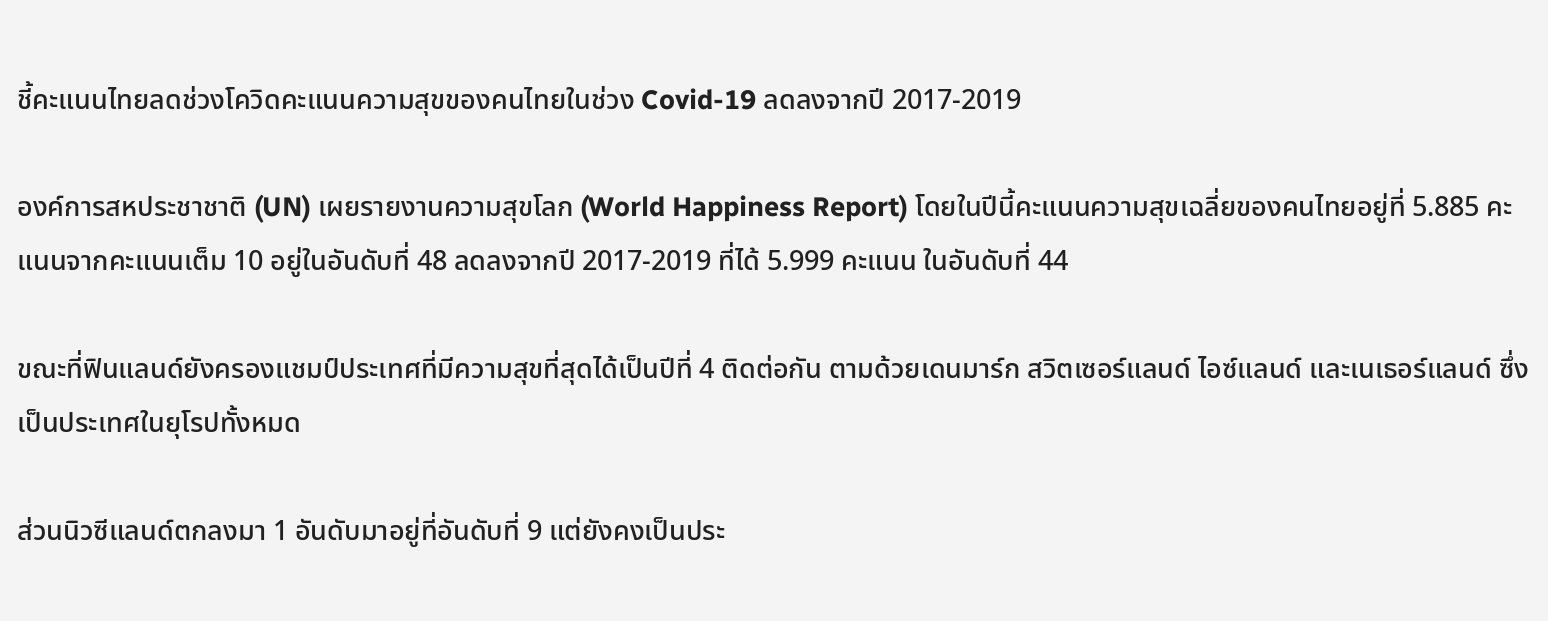ชี้คะแนนไทยลดช่วงโควิดคะแนนความสุขของคนไทยในช่วง Covid-19 ลดลงจากปี 2017-2019

องค์การสหประชาชาติ (UN) เผยรายงานความสุขโลก (World Happiness Report) โดยในปีนี้คะแนนความสุขเฉลี่ยของคนไทยอยู่ที่ 5.885 คะแนนจากคะแนนเต็ม 10 อยู่ในอันดับที่ 48 ลดลงจากปี 2017-2019 ที่ได้ 5.999 คะแนน ในอันดับที่ 44

ขณะที่ฟินแลนด์ยังครองแชมป์ประเทศที่มีความสุขที่สุดได้เป็นปีที่ 4 ติดต่อกัน ตามด้วยเดนมาร์ก สวิตเซอร์แลนด์ ไอซ์แลนด์ และเนเธอร์แลนด์ ซึ่งเป็นประเทศในยุโรปทั้งหมด

ส่วนนิวซีแลนด์ตกลงมา 1 อันดับมาอยู่ที่อันดับที่ 9 แต่ยังคงเป็นประ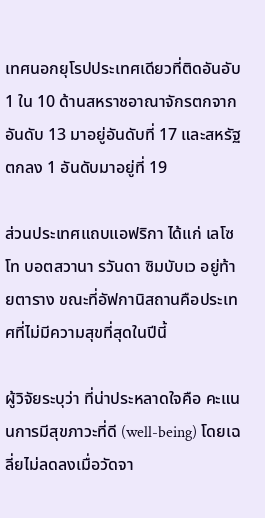เทศนอกยุโรปประเทศเดียวที่ติดอันอับ 1 ใน 10 ด้านสหราชอาณาจักรตกจากอันดับ 13 มาอยู่อันดับที่ 17 และสหรัฐตกลง 1 อันดับมาอยู่ที่ 19

ส่วนประเทศแถบแอฟริกา ได้แก่ เลโซโท บอตสวานา รวันดา ซิมบับเว อยู่ท้ายตาราง ขณะที่อัฟกานิสถานคือประเทศที่ไม่มีความสุขที่สุดในปีนี้

ผู้วิจัยระบุว่า ที่น่าประหลาดใจคือ คะแนนการมีสุขภาวะที่ดี (well-being) โดยเฉลี่ยไม่ลดลงเมื่อวัดจา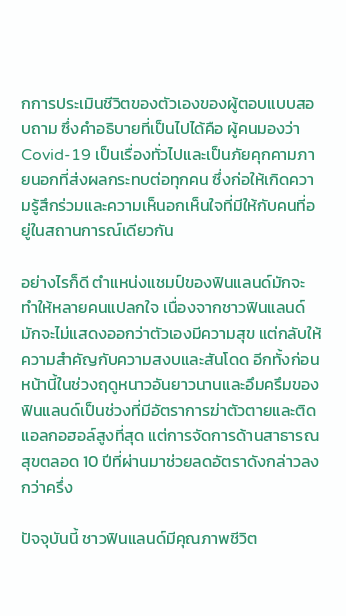กการประเมินชีวิตของตัวเองของผู้ตอบแบบสอบถาม ซึ่งคำอธิบายที่เป็นไปได้คือ ผู้คนมองว่า Covid-19 เป็นเรื่องทั่วไปและเป็นภัยคุกคามภายนอกที่ส่งผลกระทบต่อทุกคน ซึ่งก่อให้เกิดความรู้สึกร่วมและความเห็นอกเห็นใจที่มีให้กับคนที่อยู่ในสถานการณ์เดียวกัน

อย่างไรก็ดี ตำแหน่งแชมป์ของฟินแลนด์มักจะทำให้หลายคนแปลกใจ เนื่องจากชาวฟินแลนด์มักจะไม่แสดงออกว่าตัวเองมีความสุข แต่กลับให้ความสำคัญกับความสงบและสันโดด อีกทั้งก่อนหน้านี้ในช่วงฤดูหนาวอันยาวนานและอึมครึมของฟินแลนด์เป็นช่วงที่มีอัตราการฆ่าตัวตายและติดแอลกอฮอล์สูงที่สุด แต่การจัดการด้านสาธารณสุขตลอด 10 ปีที่ผ่านมาช่วยลดอัตราดังกล่าวลงกว่าครึ่ง

ปัจจุบันนี้ ชาวฟินแลนด์มีคุณภาพชีวิต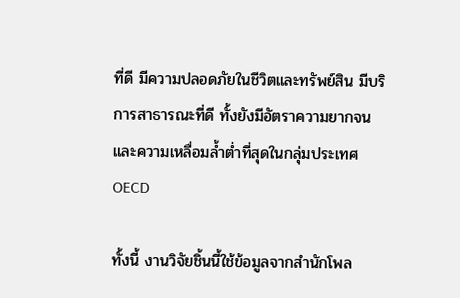ที่ดี มีความปลอดภัยในชีวิตและทรัพย์สิน มีบริการสาธารณะที่ดี ทั้งยังมีอัตราความยากจนและความเหลื่อมล้ำต่ำที่สุดในกลุ่มประเทศ OECD

ทั้งนี้ งานวิจัยชิ้นนี้ใช้ข้อมูลจากสำนักโพล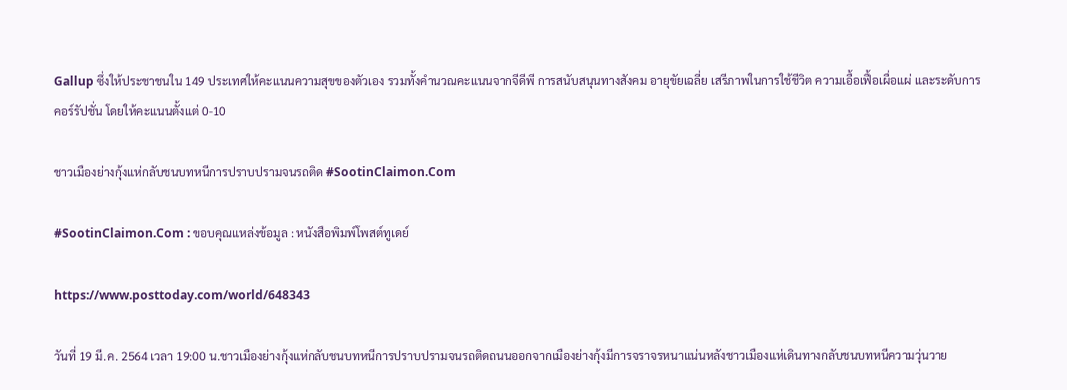Gallup ซึ่งให้ประชาชนใน 149 ประเทศให้คะแนนความสุขของตัวเอง รวมทั้งคำนวณคะแนนจากจีดีพี การสนับสนุนทางสังคม อายุขัยเฉลี่ย เสรีภาพในการใช้ชีวิต ความเอื้อเฟื้อเผื่อแผ่ และระดับการคอร์รัปชั่น โดยให้คะแนนตั้งแต่ 0-10

ชาวเมืองย่างกุ้งแห่กลับชนบทหนีการปราบปรามจนรถติด #SootinClaimon.Com

#SootinClaimon.Com : ขอบคุณแหล่งข้อมูล : หนังสือพิมพ์โพสต์ทูเดย์

https://www.posttoday.com/world/648343

วันที่ 19 มี.ค. 2564 เวลา 19:00 น.ชาวเมืองย่างกุ้งแห่กลับชนบทหนีการปราบปรามจนรถติดถนนออกจากเมืองย่างกุ้งมีการจราจรหนาแน่นหลังชาวเมืองแห่เดินทางกลับชนบทหนีความวุ่นวาย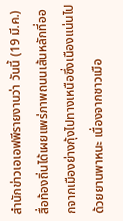สำนักข่าวเอเอฟพีรายงานว่า วันนี้ (19 มี.ค.) สื่อท้องถิ่นได้เผยแพร่ภาพถนนเส้นหลักที่ออกจากเมืองย่างกุ้งไปทางเหนือซึ่งเนืองแน่นไปด้วยยานพาหนะ เนื่องจากชาวเมือ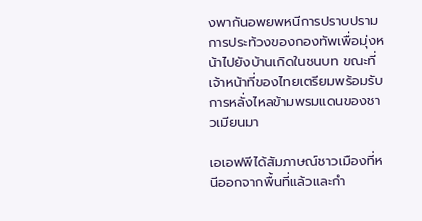งพากันอพยพหนีการปราบปรามการประท้วงของกองทัพเพื่อมุ่งหน้าไปยังบ้านเกิดในชนบท ขณะที่เจ้าหน้าที่ของไทยเตรียมพร้อมรับการหลั่งไหลข้ามพรมแดนของชาวเมียนมา

เอเอฟพีได้สัมภาษณ์ชาวเมืองที่หนีออกจากพื้นที่แล้วและกำ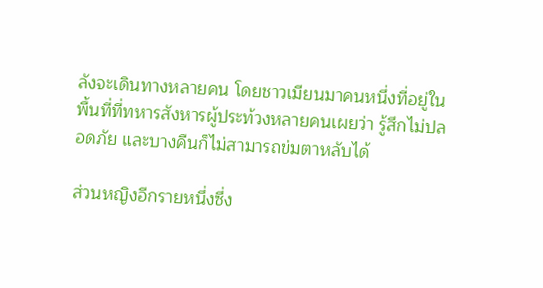ลังจะเดินทางหลายคน โดยชาวเมียนมาคนหนึ่งที่อยู่ในพื้นที่ที่ทหารสังหารผู้ประท้วงหลายคนเผยว่า รู้สึกไม่ปลอดภัย และบางคืนก็ไม่สามารถข่มตาหลับได้

ส่วนหญิงอีกรายหนึ่งซึ่ง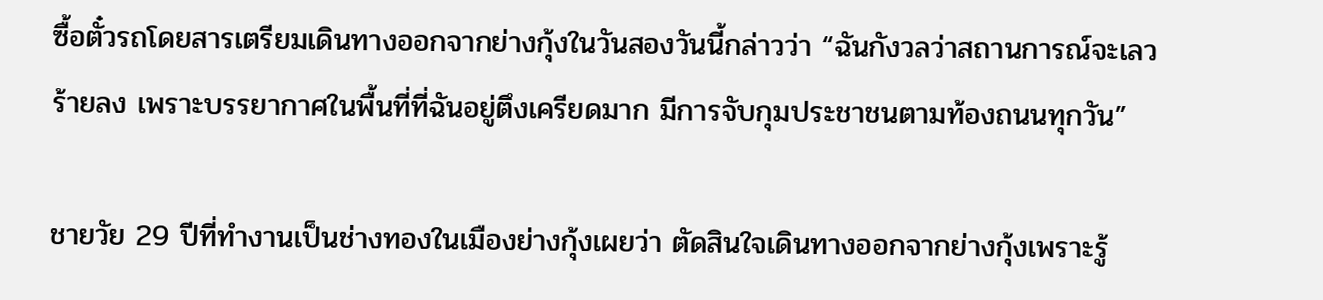ซื้อตั๋วรถโดยสารเตรียมเดินทางออกจากย่างกุ้งในวันสองวันนี้กล่าวว่า “ฉันกังวลว่าสถานการณ์จะเลวร้ายลง เพราะบรรยากาศในพื้นที่ที่ฉันอยู่ตึงเครียดมาก มีการจับกุมประชาชนตามท้องถนนทุกวัน”

ชายวัย 29 ปีที่ทำงานเป็นช่างทองในเมืองย่างกุ้งเผยว่า ตัดสินใจเดินทางออกจากย่างกุ้งเพราะรู้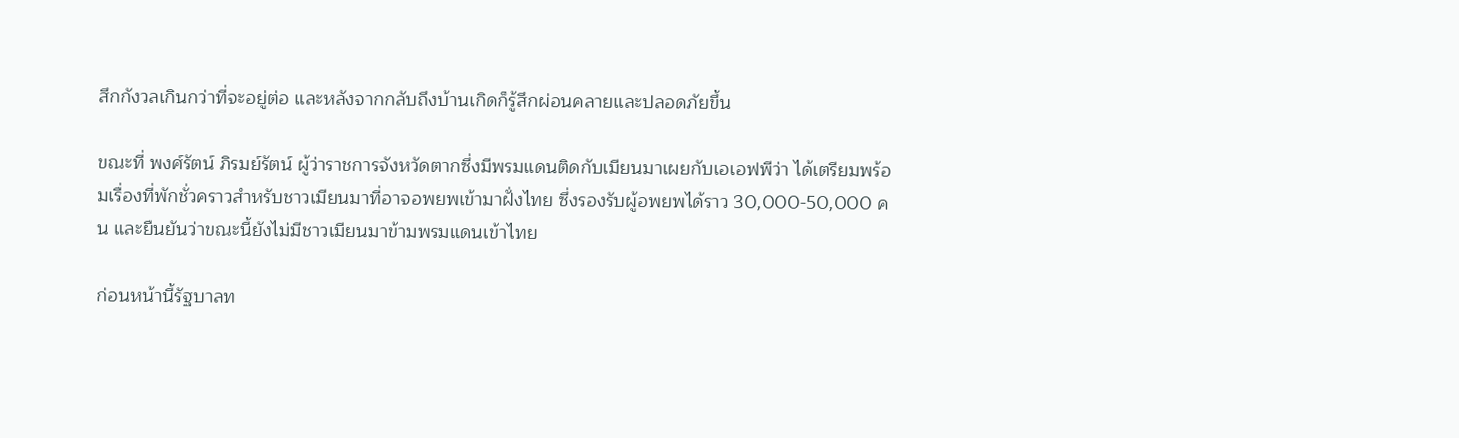สึกกังวลเกินกว่าที่จะอยู่ต่อ และหลังจากกลับถึงบ้านเกิดก็รู้สึกผ่อนคลายและปลอดภัยขึ้น

ขณะที่ พงศ์รัตน์ ภิรมย์รัตน์ ผู้ว่าราชการจังหวัดตากซึ่งมีพรมแดนติดกับเมียนมาเผยกับเอเอฟพีว่า ได้เตรียมพร้อมเรื่องที่พักชั่วคราวสำหรับชาวเมียนมาที่อาจอพยพเข้ามาฝั่งไทย ซึ่งรองรับผู้อพยพได้ราว 30,000-50,000 คน และยืนยันว่าขณะนี้ยังไม่มีชาวเมียนมาข้ามพรมแดนเข้าไทย

ก่อนหน้านี้รัฐบาลท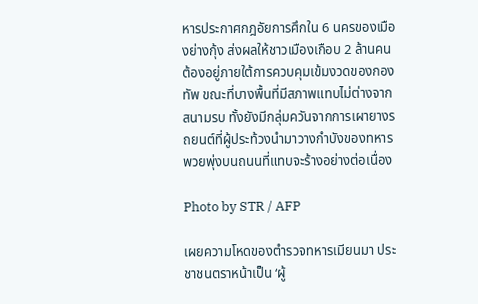หารประกาศกฎอัยการศึกใน 6 นครของเมืองย่างกุ้ง ส่งผลให้ชาวเมืองเกือบ 2 ล้านคนต้องอยู่ภายใต้การควบคุมเข้มงวดของกองทัพ ขณะที่บางพื้นที่มีสภาพแทบไม่ต่างจากสนามรบ ทั้งยังมีกลุ่มควันจากการเผายางรถยนต์ที่ผู้ประท้วงนำมาวางกำบังของทหารพวยพุ่งบนถนนที่แทบจะร้างอย่างต่อเนื่อง

Photo by STR / AFP

เผยความโหดของตำรวจทหารเมียนมา ประชาชนตราหน้าเป็น ‘ผู้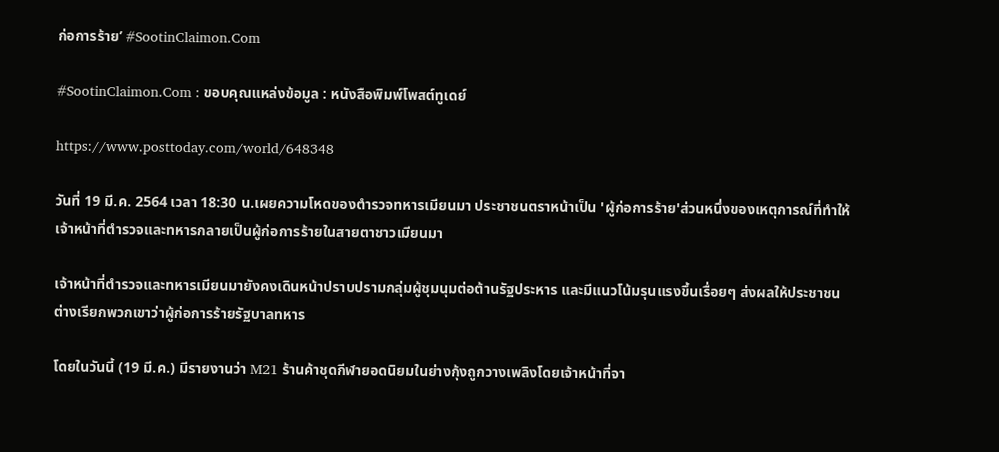ก่อการร้าย’ #SootinClaimon.Com

#SootinClaimon.Com : ขอบคุณแหล่งข้อมูล : หนังสือพิมพ์โพสต์ทูเดย์

https://www.posttoday.com/world/648348

วันที่ 19 มี.ค. 2564 เวลา 18:30 น.เผยความโหดของตำรวจทหารเมียนมา ประชาชนตราหน้าเป็น 'ผู้ก่อการร้าย'ส่วนหนึ่งของเหตุการณ์ที่ทำให้เจ้าหน้าที่ตำรวจและทหารกลายเป็นผู้ก่อการร้ายในสายตาชาวเมียนมา

เจ้าหน้าที่ตำรวจและทหารเมียนมายังคงเดินหน้าปราบปรามกลุ่มผู้ชุมนุมต่อต้านรัฐประหาร และมีแนวโน้มรุนแรงขึ้นเรื่อยๆ ส่งผลให้ประชาชนต่างเรียกพวกเขาว่าผู้ก่อการร้ายรัฐบาลทหาร

โดยในวันนี้ (19 มี.ค.) มีรายงานว่า M21 ร้านค้าชุดกีฬายอดนิยมในย่างกุ้งถูกวางเพลิงโดยเจ้าหน้าที่จา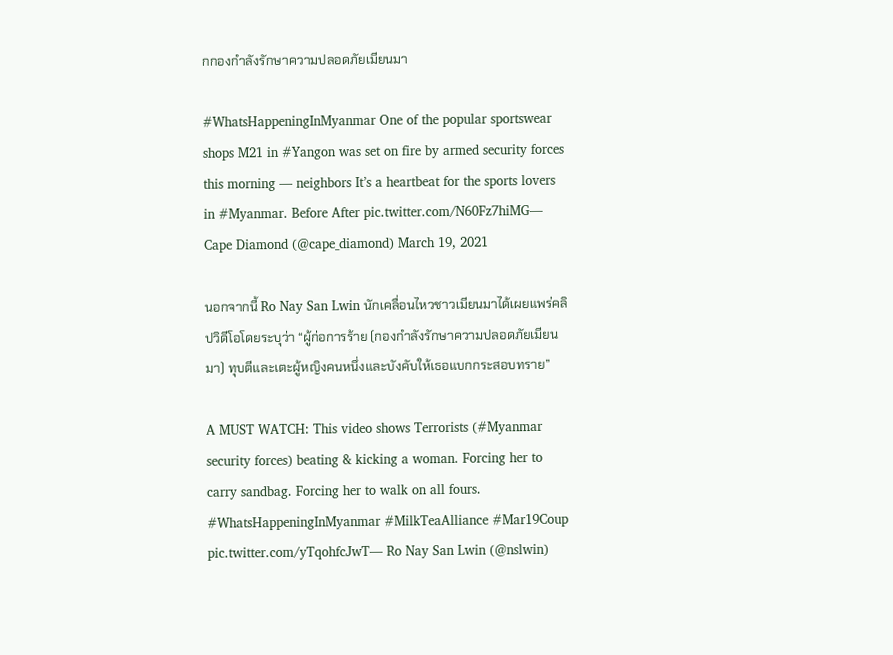กกองกำลังรักษาความปลอดภัยเมียนมา

#WhatsHappeningInMyanmar One of the popular sportswear shops M21 in #Yangon was set on fire by armed security forces this morning — neighbors It’s a heartbeat for the sports lovers in #Myanmar. Before After pic.twitter.com/N60Fz7hiMG— Cape Diamond (@cape_diamond) March 19, 2021

นอกจากนี้ Ro Nay San Lwin นักเคลื่อนไหวชาวเมียนมาได้เผยแพร่คลิปวิดีโอโดยระบุว่า “ผู้ก่อการร้าย (กองกำลังรักษาความปลอดภัยเมียนมา) ทุบตีและเตะผู้หญิงคนหนึ่งและบังคับให้เธอแบกกระสอบทราย”

A MUST WATCH: This video shows Terrorists (#Myanmar security forces) beating & kicking a woman. Forcing her to carry sandbag. Forcing her to walk on all fours. #WhatsHappeningInMyanmar #MilkTeaAlliance #Mar19Coup pic.twitter.com/yTqohfcJwT— Ro Nay San Lwin (@nslwin)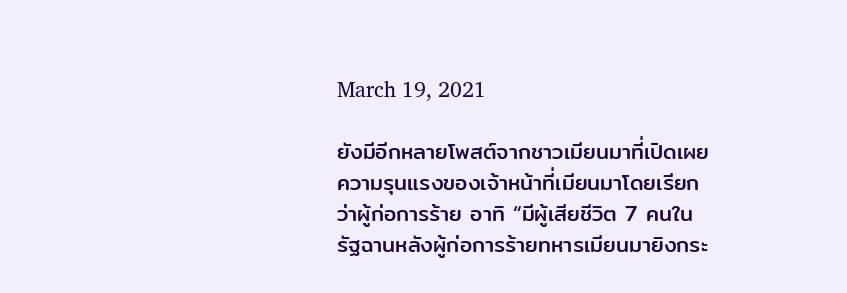March 19, 2021

ยังมีอีกหลายโพสต์จากชาวเมียนมาที่เปิดเผยความรุนแรงของเจ้าหน้าที่เมียนมาโดยเรียกว่าผู้ก่อการร้าย อาทิ “มีผู้เสียชีวิต 7 คนในรัฐฉานหลังผู้ก่อการร้ายทหารเมียนมายิงกระ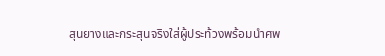สุนยางและกระสุนจริงใส่ผู้ประท้วงพร้อมนำศพ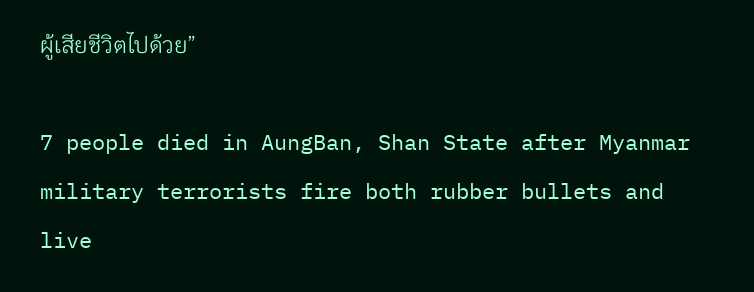ผู้เสียชีวิตไปด้วย”

7 people died in AungBan, Shan State after Myanmar military terrorists fire both rubber bullets and live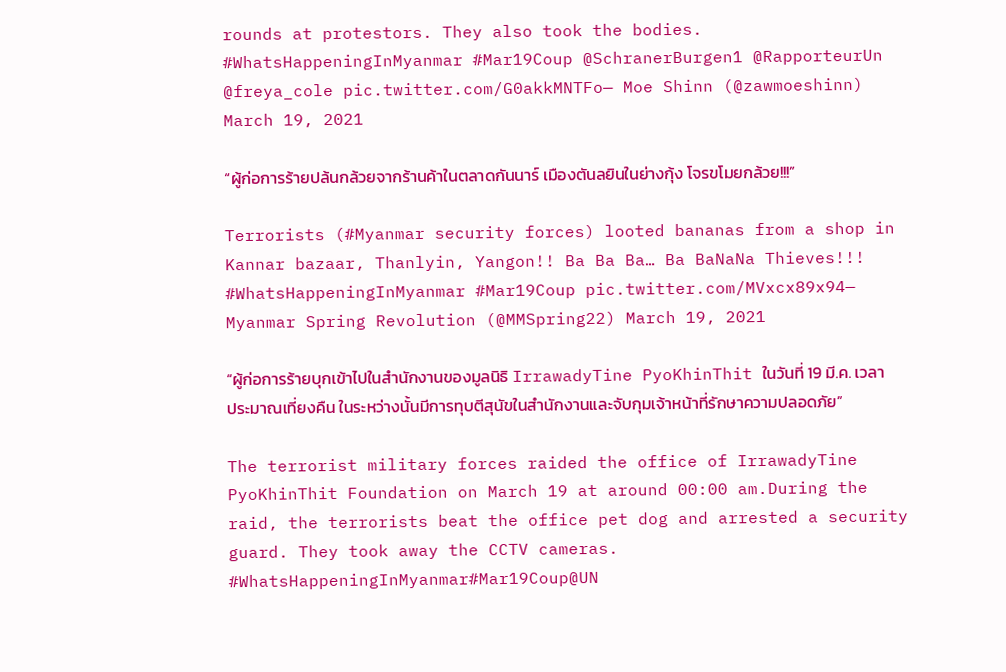rounds at protestors. They also took the bodies. #WhatsHappeningInMyanmar #Mar19Coup @SchranerBurgen1 @RapporteurUn @freya_cole pic.twitter.com/G0akkMNTFo— Moe Shinn (@zawmoeshinn) March 19, 2021

“ผู้ก่อการร้ายปล้นกล้วยจากร้านค้าในตลาดกันนาร์ เมืองตันลยินในย่างกุ้ง โจรขโมยกล้วย!!!”

Terrorists (#Myanmar security forces) looted bananas from a shop in Kannar bazaar, Thanlyin, Yangon!! Ba Ba Ba… Ba BaNaNa Thieves!!! #WhatsHappeningInMyanmar #Mar19Coup pic.twitter.com/MVxcx89x94— Myanmar Spring Revolution (@MMSpring22) March 19, 2021

“ผู้ก่อการร้ายบุกเข้าไปในสำนักงานของมูลนิธิ IrrawadyTine PyoKhinThit ในวันที่ 19 มี.ค. เวลาประมาณเที่ยงคืน ในระหว่างนั้นมีการทุบตีสุนัขในสำนักงานและจับกุมเจ้าหน้าที่รักษาความปลอดภัย”

The terrorist military forces raided the office of IrrawadyTine PyoKhinThit Foundation on March 19 at around 00:00 am.During the raid, the terrorists beat the office pet dog and arrested a security guard. They took away the CCTV cameras. #WhatsHappeningInMyanmar#Mar19Coup@UN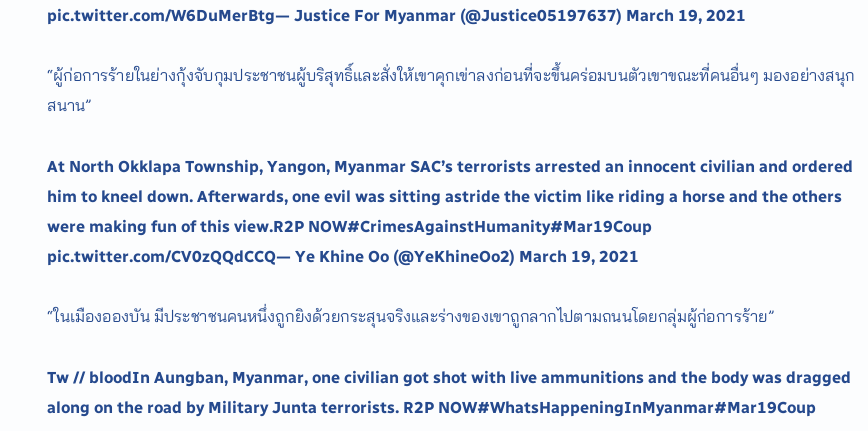pic.twitter.com/W6DuMerBtg— Justice For Myanmar (@Justice05197637) March 19, 2021

“ผู้ก่อการร้ายในย่างกุ้งจับกุมประชาชนผู้บริสุทธิ์และสั่งให้เขาคุกเข่าลงก่อนที่จะขึ้นคร่อมบนตัวเขาขณะที่คนอื่นๆ มองอย่างสนุกสนาน”

At North Okklapa Township, Yangon, Myanmar SAC’s terrorists arrested an innocent civilian and ordered him to kneel down. Afterwards, one evil was sitting astride the victim like riding a horse and the others were making fun of this view.R2P NOW#CrimesAgainstHumanity#Mar19Coup pic.twitter.com/CV0zQQdCCQ— Ye Khine Oo (@YeKhineOo2) March 19, 2021

“ในเมืองอองบัน มีประชาชนคนหนึ่งถูกยิงด้วยกระสุนจริงและร่างของเขาถูกลากไปตามถนนโดยกลุ่มผู้ก่อการร้าย”

Tw // bloodIn Aungban, Myanmar, one civilian got shot with live ammunitions and the body was dragged along on the road by Military Junta terrorists. R2P NOW#WhatsHappeningInMyanmar#Mar19Coup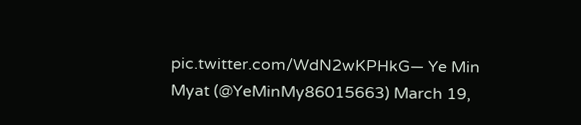pic.twitter.com/WdN2wKPHkG— Ye Min Myat (@YeMinMy86015663) March 19,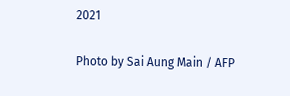2021

Photo by Sai Aung Main / AFP